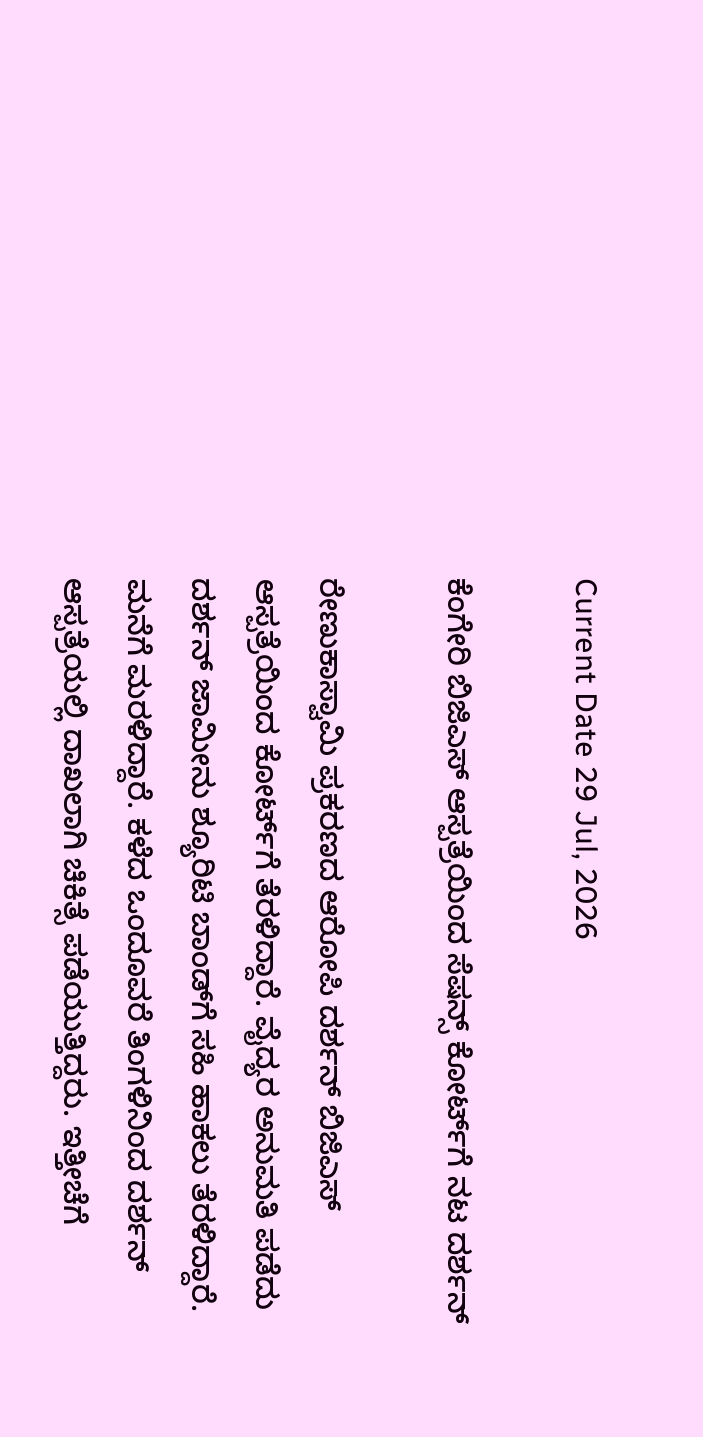Current Date 29 Jul, 2026

ಕೆಂಗೇರಿ ಬಿಜಿಎಸ್ ಆಸ್ಪತ್ರೆಯಿಂದ ಸೆಷನ್ಸ್ ಕೋರ್ಟ್‌ಗೆ ನಟ ದರ್ಶನ್

ರೇಣುಕಾಸ್ವಾಮಿ ಪ್ರಕರಣದ ಆರೋಪಿ ದರ್ಶನ್ ಬಿಜಿಎಸ್ ಆಸ್ಪತ್ರೆಯಿಂದ ಕೋರ್ಟ್‌ಗೆ ತೆರಳಿದ್ದಾರೆ. ವೈದ್ಯರ ಅನುಮತಿ ಪಡೆದು ದರ್ಶನ್ ಜಾಮೀನು ಶ್ಯೂರಿಟಿ ಬಾಂಡ್‌ಗೆ ಸಹಿ ಹಾಕಲು ತೆರಳಿದ್ದಾರೆ. ಮನೆಗೆ ಮರಳಿದ್ದಾರೆ. ಕಳೆದ ಒಂದೂವರೆ ತಿಂಗಳಿನಿಂದ ದರ್ಶನ್ ಆಸ್ಪತ್ರೆಯಲ್ಲಿ ದಾಖಲಾಗಿ ಚಿಕಿತ್ಸೆ ಪಡೆಯುತ್ತಿದ್ದರು. ಇತ್ತೀಚೆಗೆ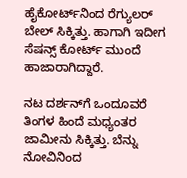ಹೈಕೋರ್ಟ್‌ನಿಂದ ರೆಗ್ಯುಲರ್ ಬೇಲ್ ಸಿಕ್ಕಿತ್ತು. ಹಾಗಾಗಿ ಇದೀಗ ಸೆಷನ್ಸ್ ಕೋರ್ಟ್ ಮುಂದೆ ಹಾಜಾರಾಗಿದ್ದಾರೆ.

ನಟ ದರ್ಶನ್‌ಗೆ ಒಂದೂವರೆ ತಿಂಗಳ ಹಿಂದೆ ಮಧ್ಯಂತರ ಜಾಮೀನು ಸಿಕ್ಕಿತ್ತು. ಬೆನ್ನು ನೋವಿನಿಂದ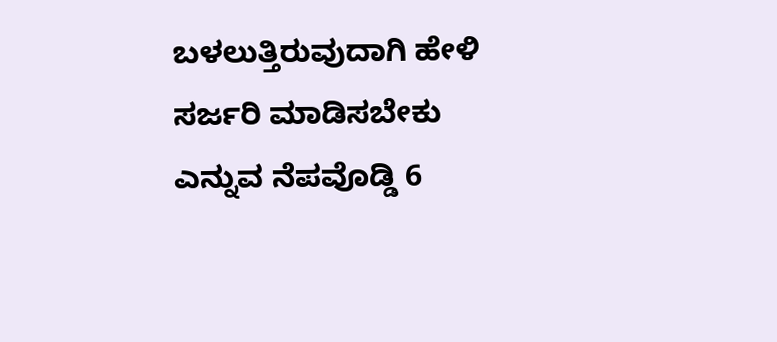ಬಳಲುತ್ತಿರುವುದಾಗಿ ಹೇಳಿ ಸರ್ಜರಿ ಮಾಡಿಸಬೇಕು ಎನ್ನುವ ನೆಪವೊಡ್ಡಿ 6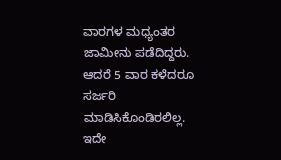ವಾರಗಳ ಮಧ್ಯಂತರ ಜಾಮೀನು ಪಡೆದಿದ್ದರು. ಆದರೆ 5 ವಾರ ಕಳೆದರೂ ಸರ್ಜರಿ ಮಾಡಿಸಿಕೊಂಡಿರಲಿಲ್ಲ. ಇದೇ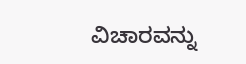ವಿಚಾರವನ್ನು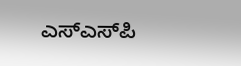ಎಸ್‌ಎಸ್‌ಪಿ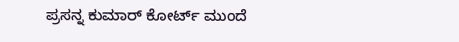ಪ್ರಸನ್ನ ಕುಮಾರ್ ಕೋರ್ಟ್ ಮುಂದೆ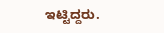ಇಟ್ಟಿದ್ದರು.